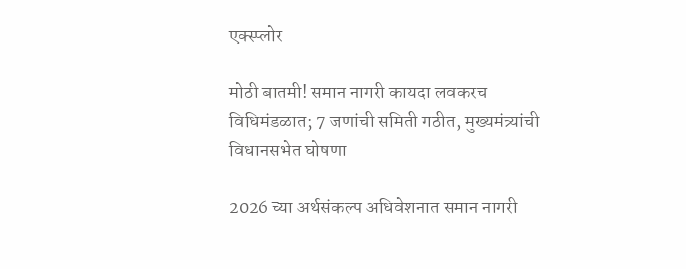एक्स्प्लोर

मोठी बातमी! समान नागरी कायदा लवकरच विधिमंडळात; 7 जणांची समिती गठीत, मुख्यमंत्र्यांची विधानसभेत घोषणा

2026 च्या अर्थसंकल्प अधिवेशनात समान नागरी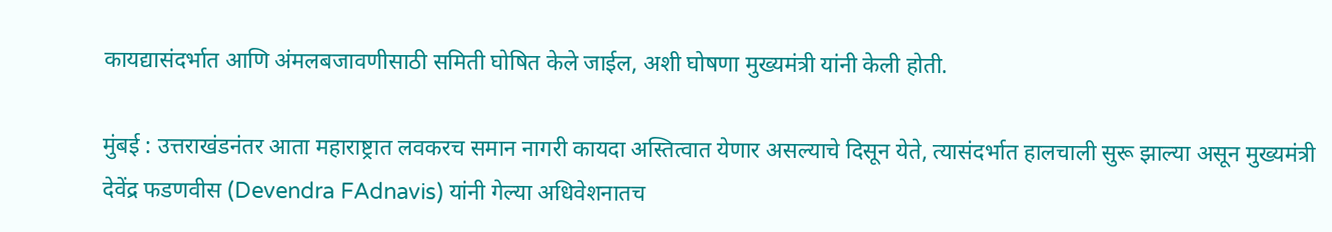कायद्यासंदर्भात आणि अंमलबजावणीसाठी समिती घोषित केले जाईल, अशी घोषणा मुख्यमंत्री यांनी केली होती.

मुंबई : उत्तराखंडनंतर आता महाराष्ट्रात लवकरच समान नागरी कायदा अस्तित्वात येणार असल्याचे दिसून येते, त्यासंदर्भात हालचाली सुरू झाल्या असून मुख्यमंत्री देवेंद्र फडणवीस (Devendra FAdnavis) यांनी गेल्या अधिवेशनातच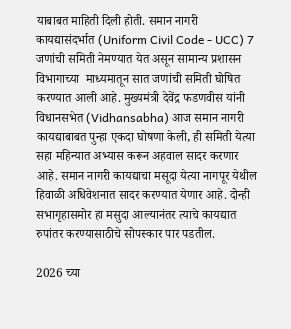याबाबत माहिती दिली होती. समान नागरी कायद्यासंदर्भात (Uniform Civil Code - UCC) 7 जणांची समिती नेमण्यात येत असून सामान्य प्रशासन विभागाच्या  माध्यमातून सात जणांची समिती घोषित करण्यात आली आहे. मुख्यमंत्री देवेंद्र फडणवीस यांनी विधानसभेत (Vidhansabha) आज समान नागरी कायद्याबाबत पुन्हा एकदा घोषणा केली, ही समिती येत्या सहा महिन्यात अभ्यास करून अहवाल सादर करणार आहे. समान नागरी कायद्याचा मसूदा येत्या नागपूर येथील हिवाळी अधिवेशनात सादर करण्यात येणार आहे. दोन्ही सभागृहासमोर हा मसुदा आल्यानंतर त्याचे कायद्यात रुपांतर करण्यासाठीचे सोपस्कार पार पडतील.

2026 च्या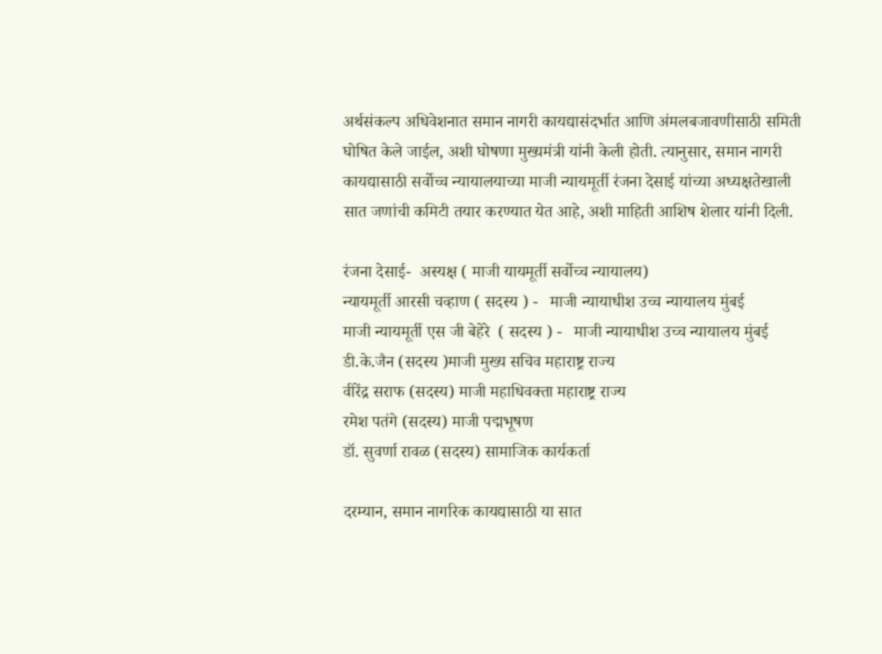अर्थसंकल्प अधिवेशनात समान नागरी कायद्यासंदर्भात आणि अंमलबजावणीसाठी समिती घोषित केले जाईल, अशी घोषणा मुख्यमंत्री यांनी केली होती. त्यानुसार, समान नागरी कायद्यासाठी सर्वोच्च न्यायालयाच्या माजी न्यायमूर्ती रंजना देसाई यांच्या अध्यक्षतेखाली सात जणांची कमिटी तयार करण्यात येत आहे, अशी माहिती आशिष शेलार यांनी दिली.

रंजना देसाई-  अस्यक्ष ( माजी यायमूर्ती सर्वोच्च न्यायालय)
न्यायमूर्ती आरसी चव्हाण ( सदस्य ) -   माजी न्यायाधीश उच्च न्यायालय मुंबई
माजी न्यायमूर्ती एस जी बेहेरे  ( सदस्य ) -   माजी न्यायाधीश उच्च न्यायालय मुंबई
डी.के.जैन (सदस्य )माजी मुख्य सचिव महाराष्ट्र राज्य
वीरेंद्र सराफ (सदस्य) माजी महाधिवक्ता महाराष्ट्र राज्य
रमेश पतंगे (सदस्य) माजी पद्मभूषण
डॉ. सुवर्णा रावळ (सदस्य) सामाजिक कार्यकर्ता

दरम्यान, समान नागरिक कायद्यासाठी या सात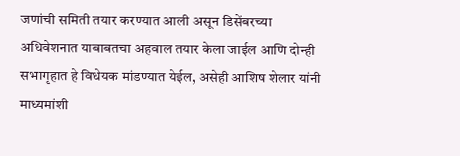जणांची समिती तयार करण्यात आली असून डिसेंबरच्या अधिवेशनात याबाबतचा अहवाल तयार केला जाईल आणि दोन्ही सभागृहात हे विधेयक मांडण्यात येईल, असेही आशिष शेलार यांनी माध्यमांशी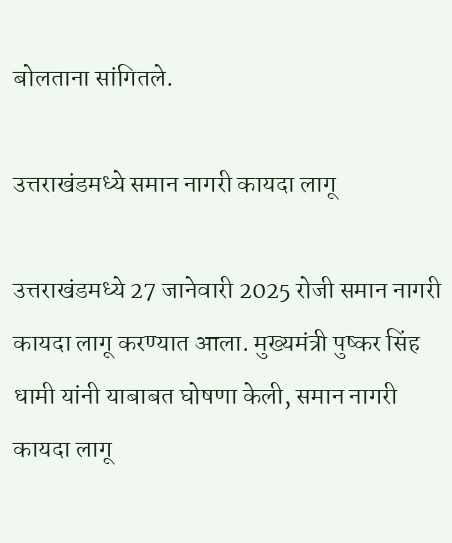बोलताना सांगितले.

उत्तराखंडमध्ये समान नागरी कायदा लागू

उत्तराखंडमध्ये 27 जानेवारी 2025 रोजी समान नागरी कायदा लागू करण्यात आला. मुख्यमंत्री पुष्कर सिंह धामी यांनी याबाबत घोषणा केली, समान नागरी कायदा लागू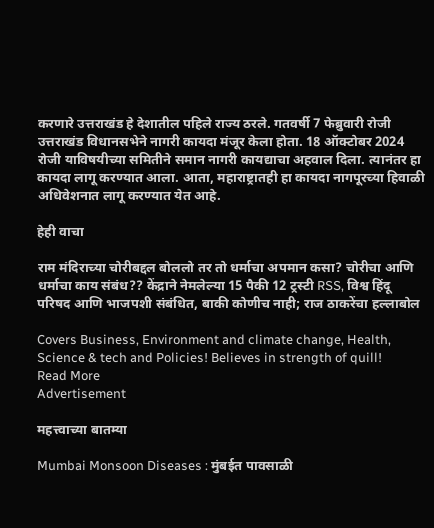करणारे उत्तराखंड हे देशातील पहिले राज्य ठरले. गतवर्षी 7 फेब्रुवारी रोजी उत्तराखंड विधानसभेने नागरी कायदा मंजूर केला होता. 18 ऑक्टोबर 2024 रोजी याविषयीच्या समितीने समान नागरी कायद्याचा अहवाल दिला. त्यानंतर हा कायदा लागू करण्यात आला. आता, महाराष्ट्रातही हा कायदा नागपूरच्या हिवाळी अधिवेशनात लागू करण्यात येत आहे.

हेही वाचा

राम मंदिराच्या चोरीबद्दल बोललो तर तो धर्माचा अपमान कसा? चोरीचा आणि धर्माचा काय संबंध?? केंद्राने नेमलेल्या 15 पैकी 12 ट्रस्टी RSS, विश्व हिंदू परिषद आणि भाजपशी संबंधित, बाकी कोणीच नाही; राज ठाकरेंचा हल्लाबोल

Covers Business, Environment and climate change, Health, Science & tech and Policies! Believes in strength of quill!
Read More
Advertisement

महत्त्वाच्या बातम्या

Mumbai Monsoon Diseases : मुंबईत पावसाळी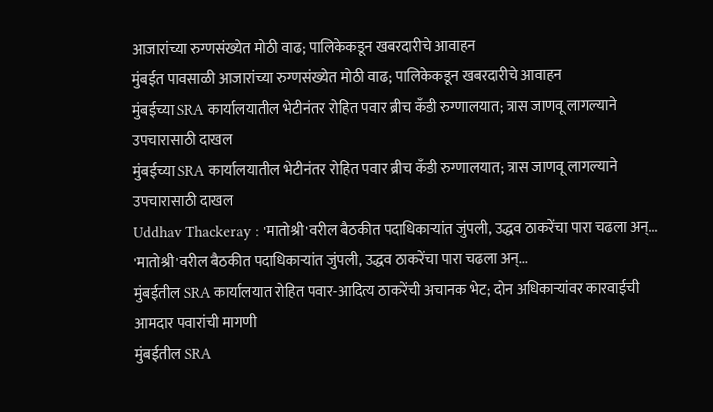आजारांच्या रुग्णसंख्येत मोठी वाढ; पालिकेकडून खबरदारीचे आवाहन
मुंबईत पावसाळी आजारांच्या रुग्णसंख्येत मोठी वाढ; पालिकेकडून खबरदारीचे आवाहन
मुंबईच्या SRA कार्यालयातील भेटीनंतर रोहित पवार ब्रीच कँडी रुग्णालयात; त्रास जाणवू लागल्याने उपचारासाठी दाखल
मुंबईच्या SRA कार्यालयातील भेटीनंतर रोहित पवार ब्रीच कँडी रुग्णालयात; त्रास जाणवू लागल्याने उपचारासाठी दाखल
Uddhav Thackeray : 'मातोश्री'वरील बैठकीत पदाधिकाऱ्यांत जुंपली, उद्धव ठाकरेंचा पारा चढला अन्...
'मातोश्री'वरील बैठकीत पदाधिकाऱ्यांत जुंपली, उद्धव ठाकरेंचा पारा चढला अन्...
मुंबईतील SRA कार्यालयात रोहित पवार-आदित्य ठाकरेंची अचानक भेट; दोन अधिकाऱ्यांवर कारवाईची आमदार पवारांची मागणी
मुंबईतील SRA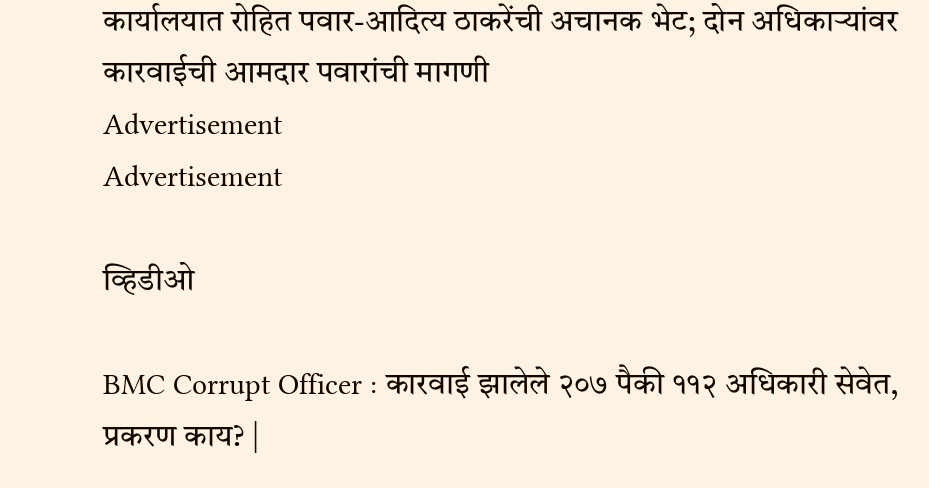कार्यालयात रोहित पवार-आदित्य ठाकरेंची अचानक भेट; दोन अधिकाऱ्यांवर कारवाईची आमदार पवारांची मागणी
Advertisement
Advertisement

व्हिडीओ

BMC Corrupt Officer : कारवाई झालेले २०७ पैकी ११२ अधिकारी सेवेत, प्रकरण काय? |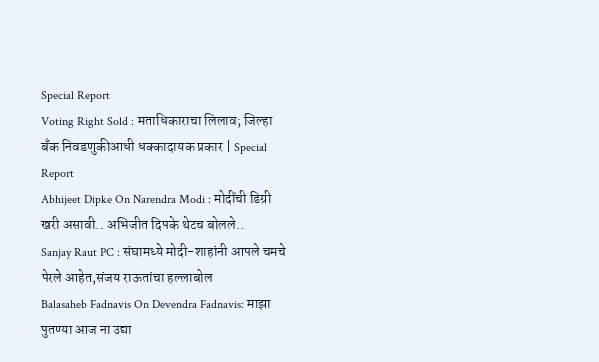Special Report
Voting Right Sold : मताधिकाराचा लिलाव; जिल्हा बँक निवडणुकीआधी धक्कादायक प्रकार | Special Report
Abhijeet Dipke On Narendra Modi : मोदींची डिग्री खरी असावी.. अभिजीत दिपके थेटच बोलले..
Sanjay Raut PC : संघामध्ये मोदी-शाहांनी आपले चमचे पेरले आहेत,संजय राऊतांचा हल्लाबोल
Balasaheb Fadnavis On Devendra Fadnavis: माझा पुतण्या आज ना उद्या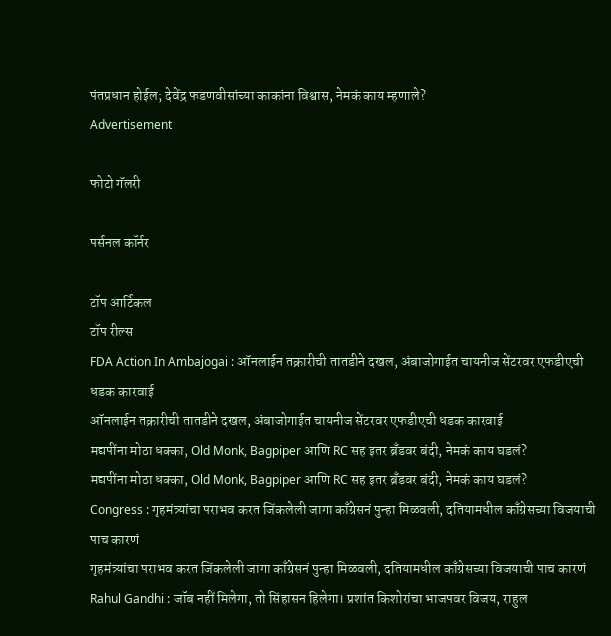पंतप्रधान होईल; देवेंद्र फडणवीसांच्या काकांना विश्वास, नेमकं काय म्हणाले?
Advertisement

फोटो गॅलरी

पर्सनल कॉर्नर

टॉप आर्टिकल
टॉप रील्स
FDA Action In Ambajogai : ऑनलाईन तक्रारीची तातडीने दखल, अंबाजोगाईत चायनीज सेंटरवर एफडीएची धडक कारवाई
ऑनलाईन तक्रारीची तातडीने दखल, अंबाजोगाईत चायनीज सेंटरवर एफडीएची धडक कारवाई
मद्यपींना मोठा धक्का, Old Monk, Bagpiper आणि RC सह इतर ब्रँडवर बंदी, नेमकं काय घडलं?
मद्यपींना मोठा धक्का, Old Monk, Bagpiper आणि RC सह इतर ब्रँडवर बंदी, नेमकं काय घडलं?
Congress : गृहमंत्र्यांचा पराभव करत जिंकलेली जागा काँग्रेसनं पुन्हा मिळवली, दतियामधील काँग्रेसच्या विजयाची पाच कारणं
गृहमंत्र्यांचा पराभव करत जिंकलेली जागा काँग्रेसनं पुन्हा मिळवली, दतियामधील काँग्रेसच्या विजयाची पाच कारणं
Rahul Gandhi : जॉब नहीं मिलेगा, तो सिंहासन हिलेगा। प्रशांत किशोरांचा भाजपवर विजय, राहुल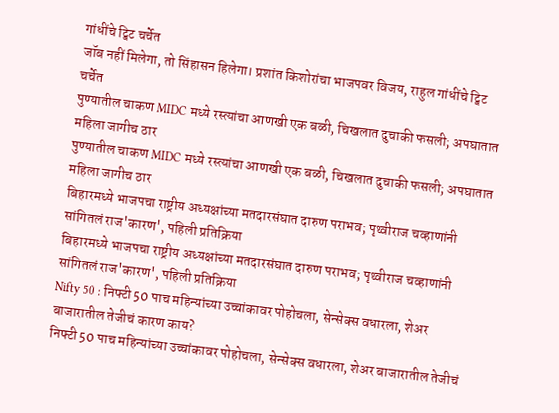गांधींचे ट्विट चर्चेत
जॉब नहीं मिलेगा, तो सिंहासन हिलेगा। प्रशांत किशोरांचा भाजपवर विजय, राहुल गांधींचे ट्विट चर्चेत
पुण्यातील चाकण MIDC मध्ये रस्त्यांचा आणखी एक बळी, चिखलात दुचाकी फसली; अपघातात महिला जागीच ठार
पुण्यातील चाकण MIDC मध्ये रस्त्यांचा आणखी एक बळी, चिखलात दुचाकी फसली; अपघातात महिला जागीच ठार
बिहारमध्ये भाजपचा राष्ट्रीय अध्यक्षांच्या मतदारसंघात दारुण पराभव; पृथ्वीराज चव्हाणांनी सांगितलं राज'कारण', पहिली प्रतिक्रिया
बिहारमध्ये भाजपचा राष्ट्रीय अध्यक्षांच्या मतदारसंघात दारुण पराभव; पृथ्वीराज चव्हाणांनी सांगितलं राज'कारण', पहिली प्रतिक्रिया
Nifty 50 : निफ्टी 50 पाच महिन्यांच्या उच्चांकावर पोहोचला, सेन्सेक्स वधारला, शेअर बाजारातील तेजीचं कारण काय?
निफ्टी 50 पाच महिन्यांच्या उच्चांकावर पोहोचला, सेन्सेक्स वधारला, शेअर बाजारातील तेजीचं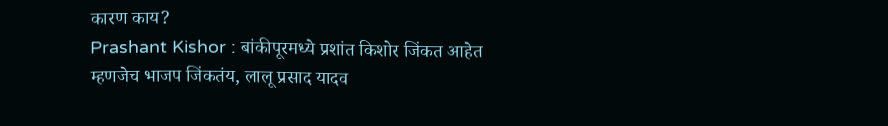कारण काय?
Prashant Kishor : बांकीपूरमध्ये प्रशांत किशोर जिंकत आहेत म्हणजेच भाजप जिंकतंय, लालू प्रसाद यादव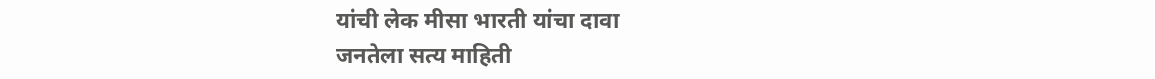यांची लेक मीसा भारती यांचा दावा
जनतेला सत्य माहिती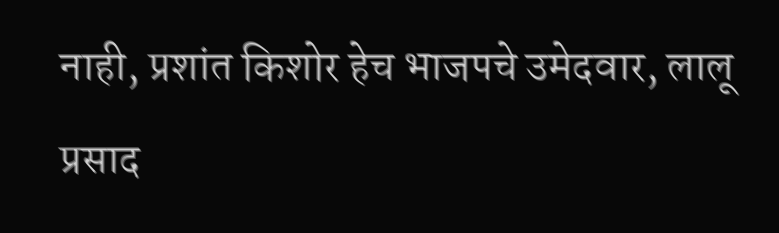नाही, प्रशांत किशोर हेच भाजपचे उमेदवार, लालू प्रसाद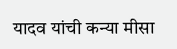यादव यांची कन्या मीसा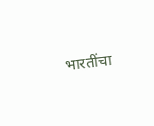भारतींचा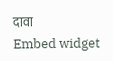दावा
Embed widget